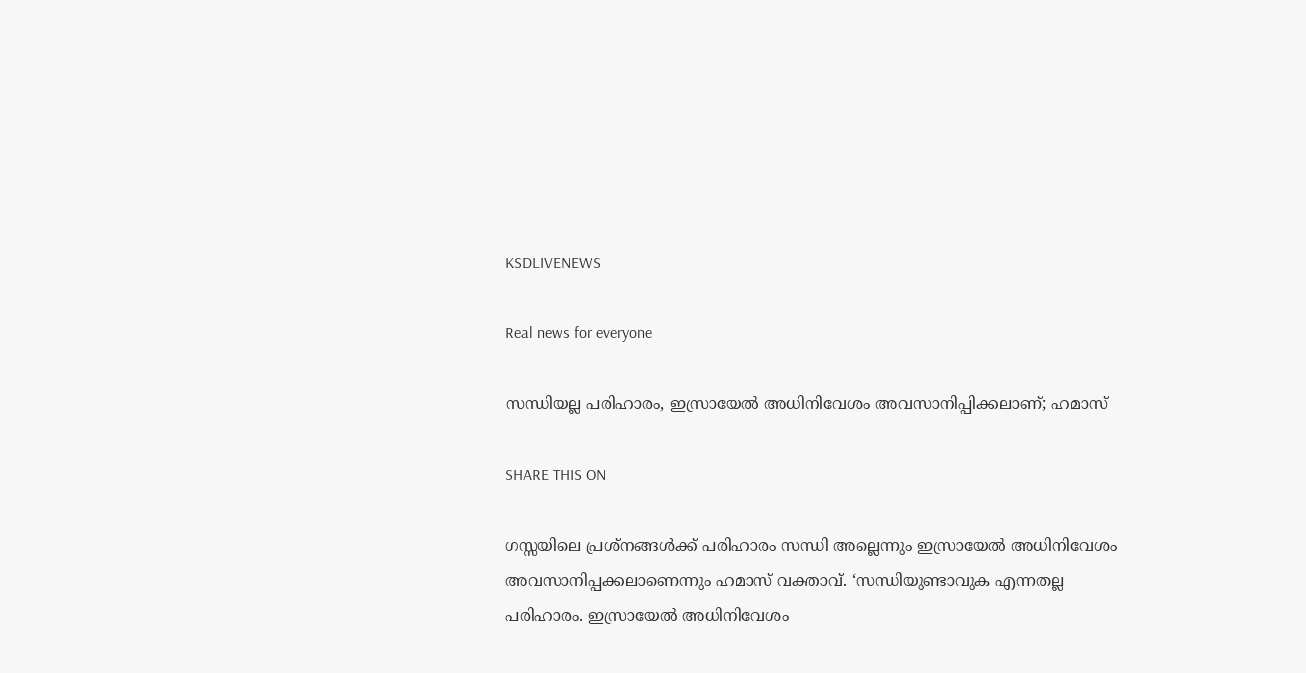KSDLIVENEWS

Real news for everyone

സന്ധിയല്ല പരിഹാരം, ഇസ്രായേല്‍ അധിനിവേശം അവസാനിപ്പിക്കലാണ്; ഹമാസ്

SHARE THIS ON

ഗസ്സയിലെ പ്രശ്നങ്ങള്‍ക്ക് പരിഹാരം സന്ധി അല്ലെന്നും ഇസ്രായേല്‍ അധിനിവേശം അവസാനിപ്പക്കലാണെന്നും ഹമാസ് വക്താവ്. ‘സന്ധിയുണ്ടാവുക എന്നതല്ല പരിഹാരം. ഇസ്രായേല്‍ അധിനിവേശം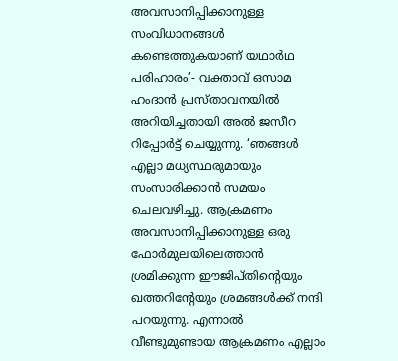അവസാനിപ്പിക്കാനുള്ള സംവിധാനങ്ങള്‍ കണ്ടെത്തുകയാണ് യഥാര്‍ഥ പരിഹാരം’- വക്താവ് ഒസാമ ഹംദാൻ പ്രസ്താവനയില്‍ അറിയിച്ചതായി അല്‍ ജസീറ റിപ്പോര്‍ട്ട് ചെയ്യുന്നു. ‘ഞങ്ങള്‍ എല്ലാ മധ്യസ്ഥരുമായും സംസാരിക്കാൻ സമയം ചെലവഴിച്ചു. ആക്രമണം അവസാനിപ്പിക്കാനുള്ള ഒരു ഫോര്‍മുലയിലെത്താൻ ശ്രമിക്കുന്ന ഈജിപ്തിന്റെയും ഖത്തറിന്റേയും ശ്രമങ്ങള്‍ക്ക് നന്ദി പറയുന്നു. എന്നാല്‍ വീണ്ടുമുണ്ടായ ആക്രമണം എല്ലാം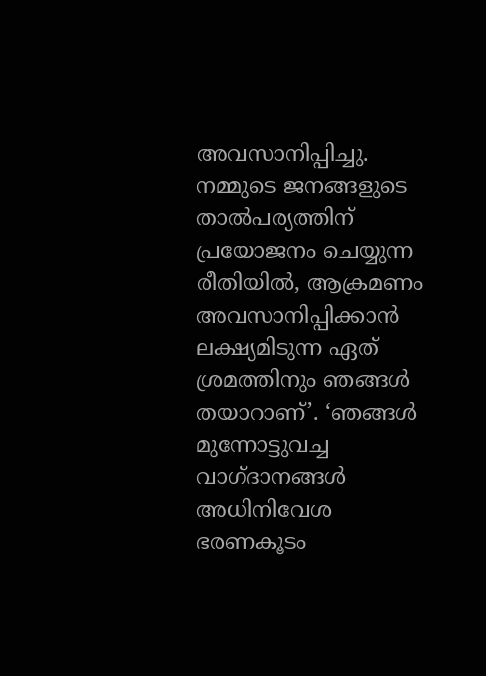അവസാനിപ്പിച്ചു. നമ്മുടെ ജനങ്ങളുടെ താല്‍പര്യത്തിന് പ്രയോജനം ചെയ്യുന്ന രീതിയില്‍, ആക്രമണം അവസാനിപ്പിക്കാൻ ലക്ഷ്യമിടുന്ന ഏത് ശ്രമത്തിനും ഞങ്ങള്‍ തയാറാണ്’. ‘ഞങ്ങള്‍ മുന്നോട്ടുവച്ച വാഗ്ദാനങ്ങള്‍ അധിനിവേശ ഭരണകൂടം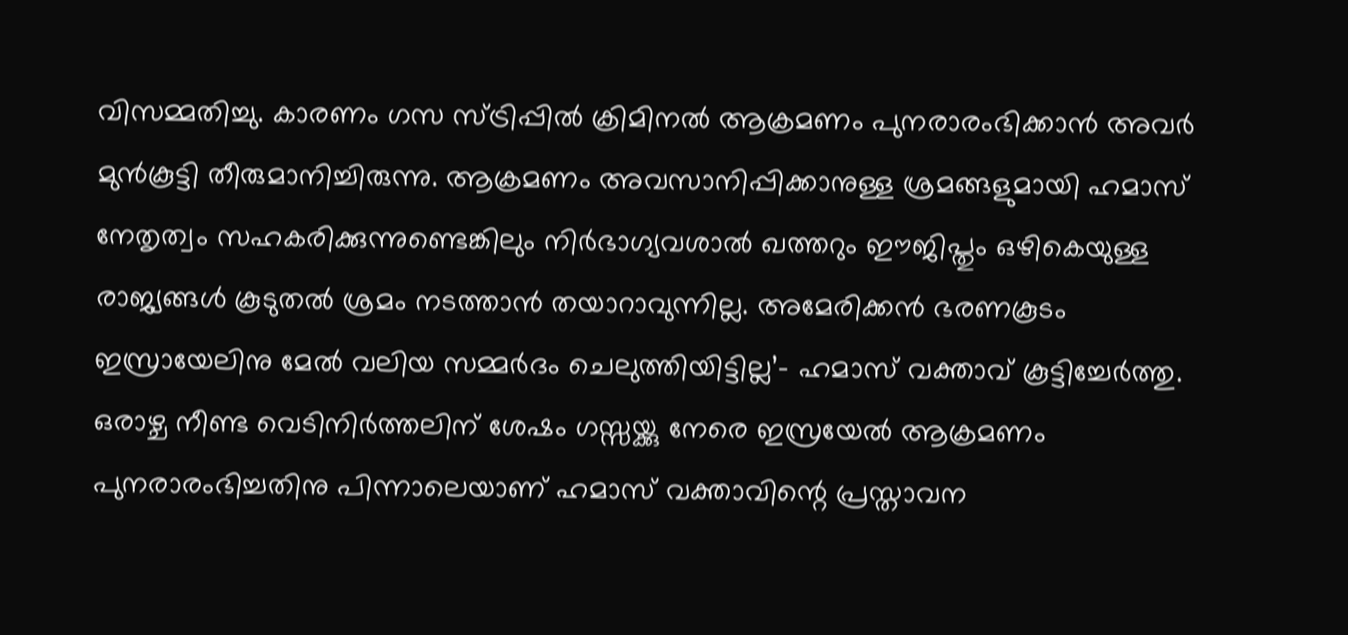വിസമ്മതിച്ചു. കാരണം ഗസ സ്ട്രിപ്പില്‍ ക്രിമിനല്‍ ആക്രമണം പുനരാരംഭിക്കാൻ അവര്‍ മുൻകൂട്ടി തീരുമാനിച്ചിരുന്നു. ആക്രമണം അവസാനിപ്പിക്കാനുള്ള ശ്രമങ്ങളുമായി ഹമാസ് നേതൃത്വം സഹകരിക്കുന്നുണ്ടെങ്കിലും നിര്‍ഭാഗ്യവശാല്‍ ഖത്തറും ഈജിപ്തും ഒഴികെയുള്ള രാജ്യങ്ങള്‍ കൂടുതല്‍ ശ്രമം നടത്താൻ തയാറാവുന്നില്ല. അമേരിക്കൻ ഭരണകൂടം ഇസ്രായേലിനു മേല്‍ വലിയ സമ്മര്‍ദം ചെലുത്തിയിട്ടില്ല’- ഹമാസ് വക്താവ് കൂട്ടിച്ചേര്‍ത്തു. ഒരാഴ്ച നീണ്ട വെടിനിര്‍ത്തലിന് ശേഷം ഗസ്സയ്ക്കു നേരെ ഇസ്രയേല്‍ ആക്രമണം പുനരാരംഭിച്ചതിനു പിന്നാലെയാണ് ഹമാസ് വക്താവിന്റെ പ്രസ്താവന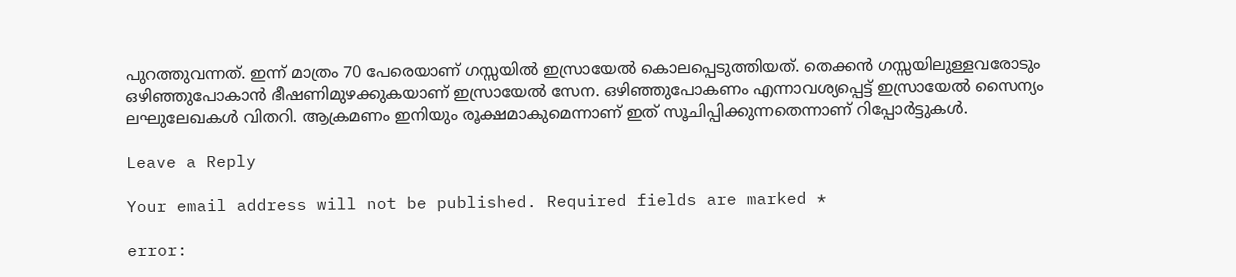പുറത്തുവന്നത്. ഇന്ന് മാത്രം 70 പേരെയാണ് ഗസ്സയില്‍ ഇസ്രായേല്‍ കൊലപ്പെടുത്തിയത്. തെക്കൻ ഗസ്സയിലുള്ളവരോടും ഒഴിഞ്ഞുപോകാൻ ഭീഷണിമുഴക്കുകയാണ് ഇസ്രായേല്‍ സേന. ഒഴിഞ്ഞുപോകണം എന്നാവശ്യപ്പെട്ട് ഇസ്രായേല്‍ സൈന്യം ലഘുലേഖകള്‍ വിതറി. ആക്രമണം ഇനിയും രൂക്ഷമാകുമെന്നാണ് ഇത് സൂചിപ്പിക്കുന്നതെന്നാണ് റിപ്പോര്‍ട്ടുകള്‍.

Leave a Reply

Your email address will not be published. Required fields are marked *

error: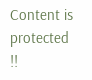Content is protected !!